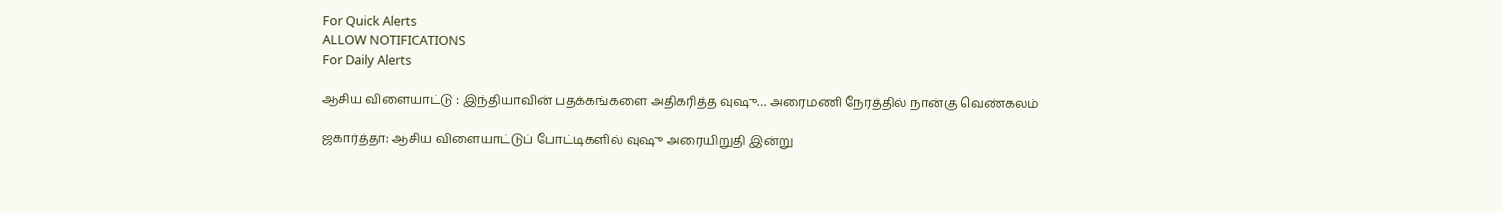For Quick Alerts
ALLOW NOTIFICATIONS
For Daily Alerts

ஆசிய விளையாட்டு : இந்தியாவின் பதக்கங்களை அதிகரித்த வுஷு… அரைமணி நேரத்தில் நான்கு வெண்கலம்

ஜகார்த்தா: ஆசிய விளையாட்டுப் போட்டிகளில் வுஷு அரையிறுதி இன்று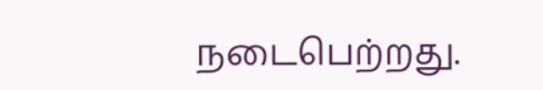நடைபெற்றது.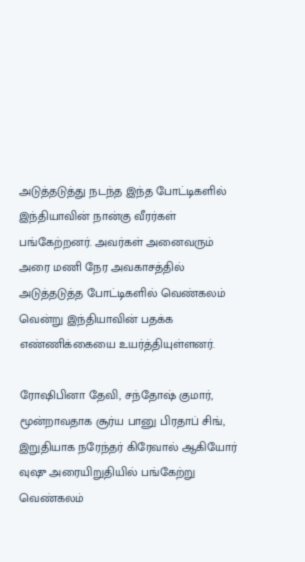அடுத்தடுத்து நடந்த இந்த போட்டிகளில் இந்தியாவின் நான்கு வீரர்கள் பங்கேற்றனர். அவர்கள் அனைவரும் அரை மணி நேர அவகாசத்தில் அடுத்தடுத்த போட்டிகளில் வெண்கலம் வென்று இந்தியாவின் பதக்க எண்ணிக்கையை உயர்த்தியுள்ளனர்.

ரோஷிபினா தேவி, சந்தோஷ் குமார், மூன்றாவதாக சூர்ய பானு பிரதாப் சிங், இறுதியாக நரேந்தர் கிரேவால் ஆகியோர் வுஷு அரையிறுதியில் பங்கேற்று வெண்கலம்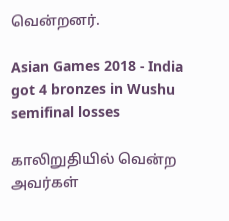வென்றனர்.

Asian Games 2018 - India got 4 bronzes in Wushu semifinal losses

காலிறுதியில் வென்ற அவர்கள்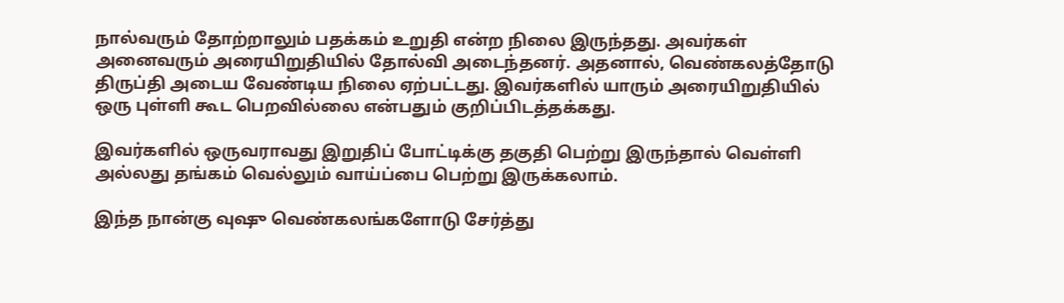நால்வரும் தோற்றாலும் பதக்கம் உறுதி என்ற நிலை இருந்தது. அவர்கள் அனைவரும் அரையிறுதியில் தோல்வி அடைந்தனர். அதனால், வெண்கலத்தோடு திருப்தி அடைய வேண்டிய நிலை ஏற்பட்டது. இவர்களில் யாரும் அரையிறுதியில் ஒரு புள்ளி கூட பெறவில்லை என்பதும் குறிப்பிடத்தக்கது.

இவர்களில் ஒருவராவது இறுதிப் போட்டிக்கு தகுதி பெற்று இருந்தால் வெள்ளி அல்லது தங்கம் வெல்லும் வாய்ப்பை பெற்று இருக்கலாம்.

இந்த நான்கு வுஷு வெண்கலங்களோடு சேர்த்து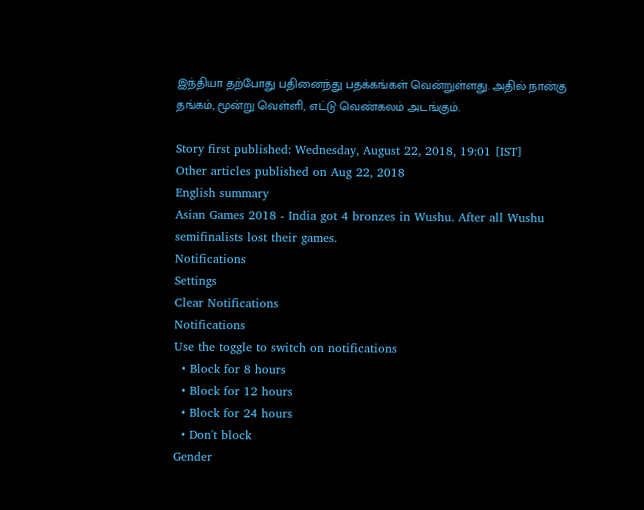இந்தியா தற்போது பதினைந்து பதக்கங்கள் வென்றுள்ளது. அதில் நான்கு தங்கம், மூன்று வெள்ளி, எட்டு வெண்கலம் அடங்கும்.

Story first published: Wednesday, August 22, 2018, 19:01 [IST]
Other articles published on Aug 22, 2018
English summary
Asian Games 2018 - India got 4 bronzes in Wushu. After all Wushu semifinalists lost their games.
Notifications
Settings
Clear Notifications
Notifications
Use the toggle to switch on notifications
  • Block for 8 hours
  • Block for 12 hours
  • Block for 24 hours
  • Don't block
Gender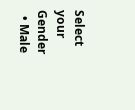Select your Gender
  • Male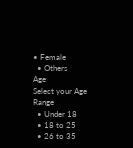• Female
  • Others
Age
Select your Age Range
  • Under 18
  • 18 to 25
  • 26 to 35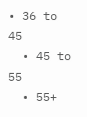• 36 to 45
  • 45 to 55
  • 55+